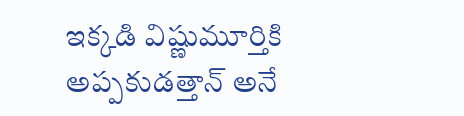ఇక్కడి విష్ణుమూర్తికి అప్పకుడత్తాన్ అనే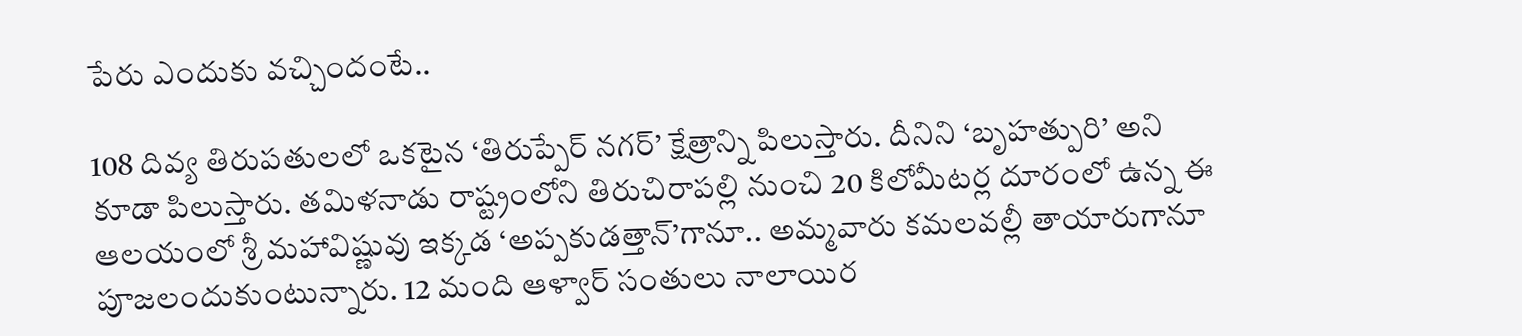పేరు ఎందుకు వచ్చిందంటే..

108 దివ్య తిరుపతులలో ఒకటైన ‘తిరుప్పేర్ నగర్’ క్షేత్రాన్ని పిలుస్తారు. దీనిని ‘బృహత్పురి’ అని కూడా పిలుస్తారు. తమిళనాడు రాష్ట్రంలోని తిరుచిరాపల్లి నుంచి 20 కిలోమీటర్ల దూరంలో ఉన్న ఈ ఆలయంలో శ్రీ మహావిష్ణువు ఇక్కడ ‘అప్పకుడత్తాన్’గానూ.. అమ్మవారు కమలవల్లీ తాయారుగానూ పూజలందుకుంటున్నారు. 12 మంది ఆళ్వార్ సంతులు నాలాయిర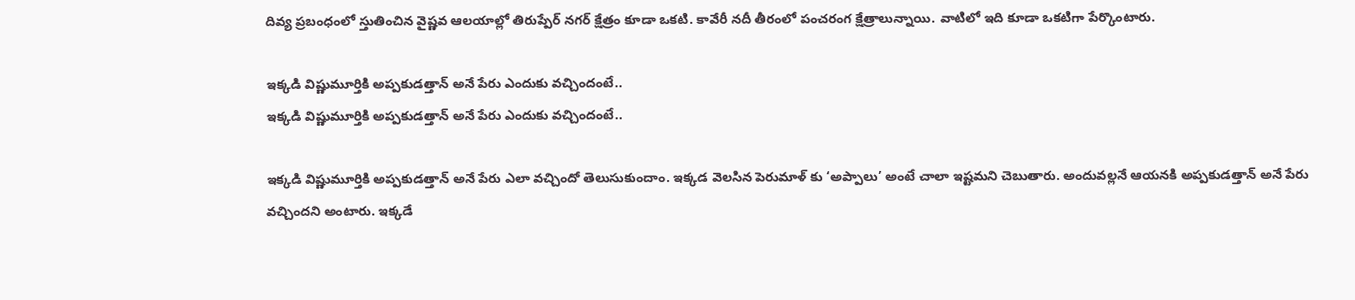దివ్య ప్రబంధంలో స్తుతించిన వైష్ణవ ఆలయాల్లో తిరుప్పేర్ నగర్ క్షేత్రం కూడా ఒకటి. కావేరీ నదీ తీరంలో పంచరంగ క్షేత్రాలున్నాయి. వాటిలో ఇది కూడా ఒకటిగా పేర్కొంటారు.

ఇక్కడి విష్ణుమూర్తికి అప్పకుడత్తాన్ అనే పేరు ఎందుకు వచ్చిందంటే..
ఇక్కడి విష్ణుమూర్తికి అప్పకుడత్తాన్ అనే పేరు ఎందుకు వచ్చిందంటే..

ఇక్కడి విష్ణుమూర్తికి అప్పకుడత్తాన్ అనే పేరు ఎలా వచ్చిందో తెలుసుకుందాం. ఇక్కడ వెలసిన పెరుమాళ్ కు ‘అప్పాలు’ అంటే చాలా ఇష్టమని చెబుతారు. అందువల్లనే ఆయనకి అప్పకుడత్తాన్ అనే పేరు వచ్చిందని అంటారు. ఇక్కడే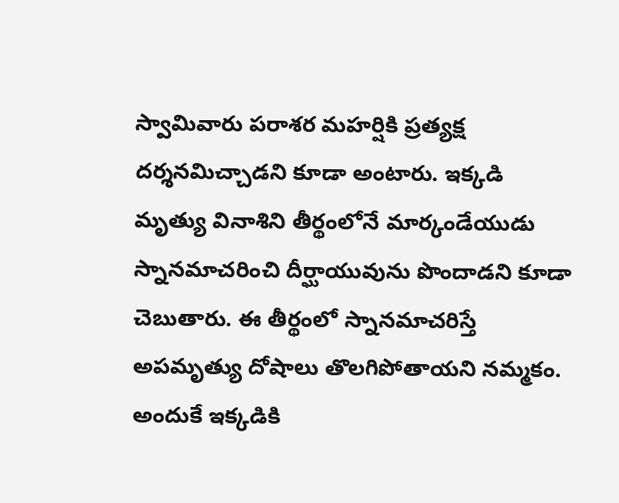స్వామివారు పరాశర మహర్షికి ప్రత్యక్ష దర్శనమిచ్చాడని కూడా అంటారు. ఇక్కడి మృత్యు వినాశిని తీర్థంలోనే మార్కండేయుడు స్నానమాచరించి దీర్ఘాయువును పొందాడని కూడా చెబుతారు. ఈ తీర్థంలో స్నానమాచరిస్తే అపమృత్యు దోషాలు తొలగిపోతాయని నమ్మకం. అందుకే ఇక్కడికి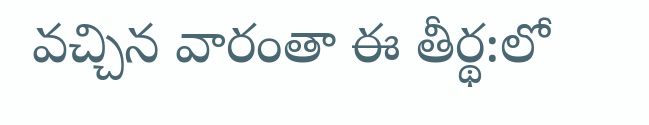వచ్చిన వారంతా ఈ తీర్థ:లో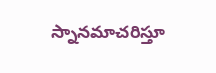స్నానమాచరిస్తూ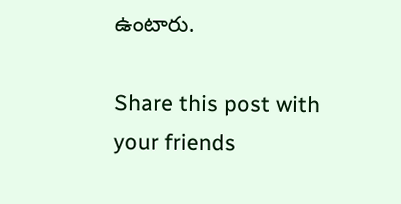ఉంటారు.

Share this post with your friends